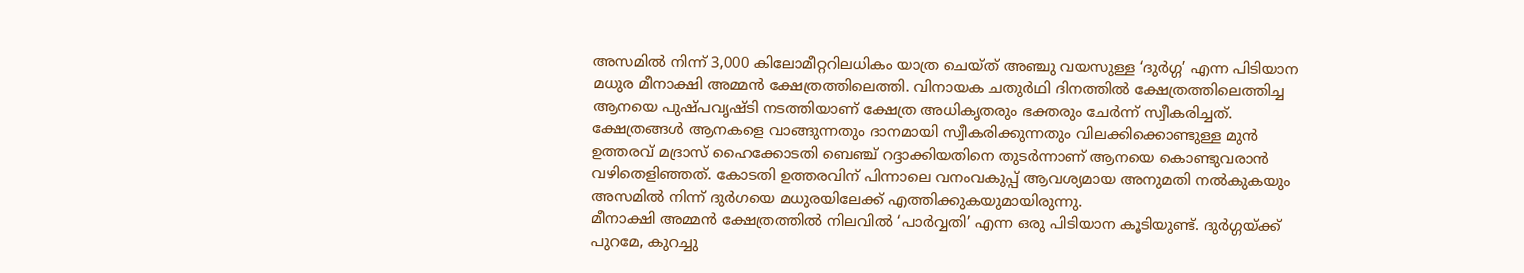അസമിൽ നിന്ന് 3,000 കിലോമീറ്ററിലധികം യാത്ര ചെയ്ത് അഞ്ചു വയസുള്ള ‘ദുർഗ്ഗ’ എന്ന പിടിയാന മധുര മീനാക്ഷി അമ്മൻ ക്ഷേത്രത്തിലെത്തി. വിനായക ചതുർഥി ദിനത്തിൽ ക്ഷേത്രത്തിലെത്തിച്ച ആനയെ പുഷ്പവൃഷ്ടി നടത്തിയാണ് ക്ഷേത്ര അധികൃതരും ഭക്തരും ചേർന്ന് സ്വീകരിച്ചത്.
ക്ഷേത്രങ്ങൾ ആനകളെ വാങ്ങുന്നതും ദാനമായി സ്വീകരിക്കുന്നതും വിലക്കിക്കൊണ്ടുള്ള മുൻ ഉത്തരവ് മദ്രാസ് ഹൈക്കോടതി ബെഞ്ച് റദ്ദാക്കിയതിനെ തുടർന്നാണ് ആനയെ കൊണ്ടുവരാൻ വഴിതെളിഞ്ഞത്. കോടതി ഉത്തരവിന് പിന്നാലെ വനംവകുപ്പ് ആവശ്യമായ അനുമതി നൽകുകയും അസമിൽ നിന്ന് ദുർഗയെ മധുരയിലേക്ക് എത്തിക്കുകയുമായിരുന്നു.
മീനാക്ഷി അമ്മൻ ക്ഷേത്രത്തിൽ നിലവിൽ ‘പാർവ്വതി’ എന്ന ഒരു പിടിയാന കൂടിയുണ്ട്. ദുർഗ്ഗയ്ക്ക് പുറമേ, കുറച്ചു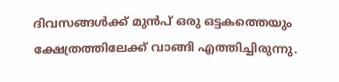ദിവസങ്ങൾക്ക് മുൻപ് ഒരു ഒട്ടകത്തെയും ക്ഷേത്രത്തിലേക്ക് വാങ്ങി എത്തിച്ചിരുന്നു.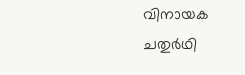വിനായക ചതുർഥി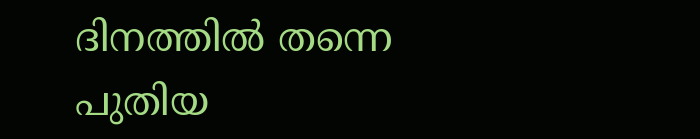ദിനത്തിൽ തന്നെ പുതിയ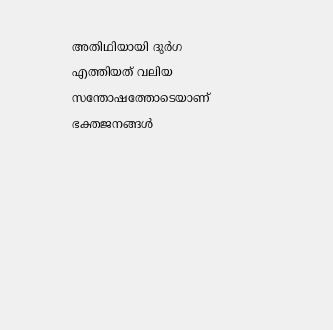അതിഥിയായി ദുർഗ എത്തിയത് വലിയ സന്തോഷത്തോടെയാണ് ഭക്തജനങ്ങൾ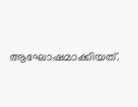ആഘോഷമാക്കിയത്.